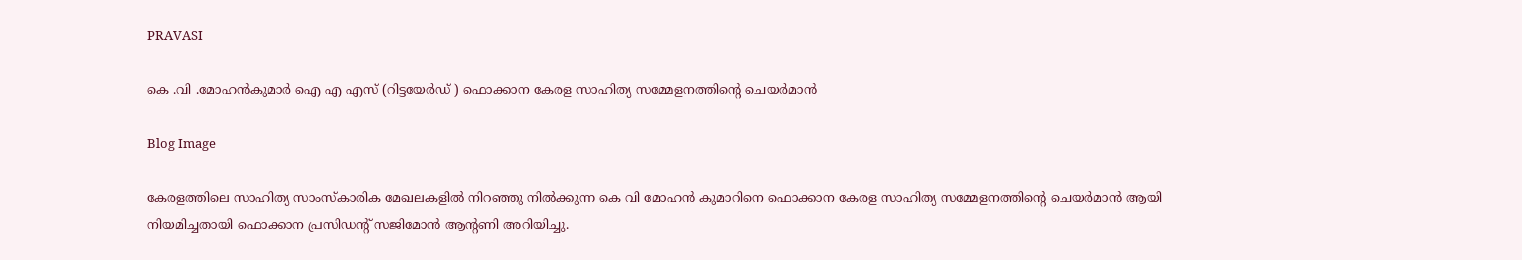PRAVASI

കെ .വി .മോഹൻകുമാർ ഐ എ എസ്‌ (റിട്ടയേർഡ് ) ഫൊക്കാന കേരള സാഹിത്യ സമ്മേളനത്തിന്റെ ചെയർമാൻ

Blog Image

കേരളത്തിലെ സാഹിത്യ സാംസ്കാരിക മേഖലകളിൽ നിറഞ്ഞു നിൽക്കുന്ന കെ വി മോഹൻ കുമാറിനെ ഫൊക്കാന കേരള സാഹിത്യ സമ്മേളനത്തിന്റെ ചെയർമാൻ ആയി നിയമിച്ചതായി ഫൊക്കാന പ്രസിഡന്റ് സജിമോൻ ആന്റണി അറിയിച്ചു.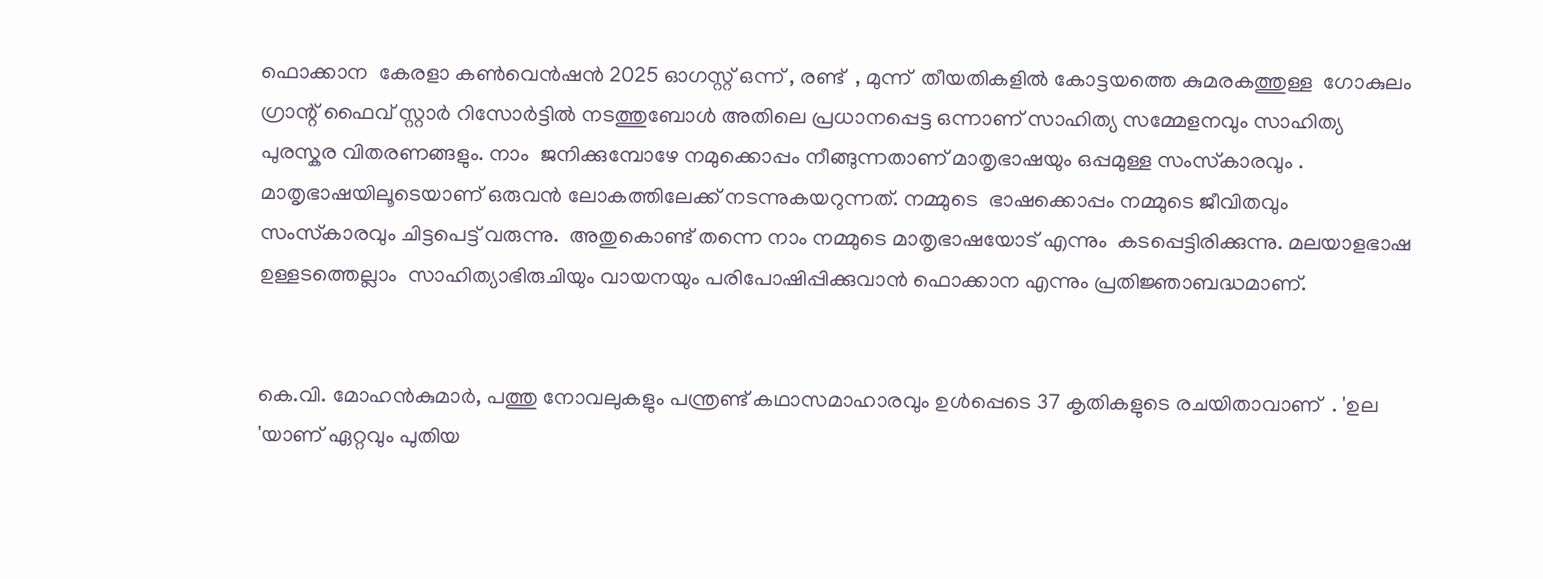ഫൊക്കാന  കേരളാ കൺവെൻഷൻ 2025 ഓഗസ്റ്റ് ഒന്ന്‌ , രണ്ട്  , മുന്ന്  തീയതികളിൽ കോട്ടയത്തെ കുമരകത്തുള്ള  ഗോകുലം ഗ്രാന്റ് ഫൈവ് സ്റ്റാർ റിസോർട്ടിൽ നടത്തുബോൾ അതിലെ പ്രധാനപ്പെട്ട ഒന്നാണ് സാഹിത്യ സമ്മേളനവും സാഹിത്യ പുരസ്കര വിതരണങ്ങളും. നാം  ജനിക്കുമ്പോഴേ നമുക്കൊപ്പം നീങ്ങുന്നതാണ് മാതൃഭാഷയും ഒപ്പമുള്ള സംസ്‌കാരവും . മാതൃഭാഷയിലൂടെയാണ് ഒരുവന്‍ ലോകത്തിലേക്ക് നടന്നുകയറുന്നത്. നമ്മുടെ  ഭാഷക്കൊപ്പം നമ്മുടെ ജീവിതവും സംസ്‌കാരവും ചിട്ടപെട്ട് വരുന്നു.  അതുകൊണ്ട് തന്നെ നാം നമ്മുടെ മാതൃഭാഷയോട് എന്നും  കടപ്പെട്ടിരിക്കുന്നു. മലയാളഭാഷ  ഉള്ളടത്തെല്ലാം  സാഹിത്യാഭിരുചിയും വായനയും പരിപോഷിപ്പിക്കുവാൻ ഫൊക്കാന എന്നും പ്രതിജ്ഞാബദ്ധമാണ്.


കെ.വി. മോഹൻകുമാർ, പത്തു നോവലുകളും പന്ത്രണ്ട് കഥാസമാഹാരവും ഉൾപ്പെടെ 37 കൃതികളുടെ രചയിതാവാണ്  . 'ഉല 'യാണ് ഏറ്റവും പുതിയ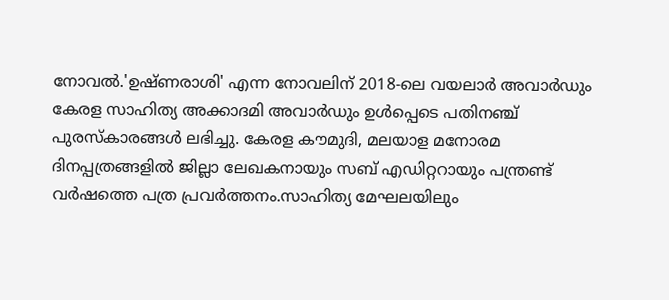നോവൽ.'ഉഷ്‌ണരാശി' എന്ന നോവലിന് 2018-ലെ വയലാർ അവാർഡും കേരള സാഹിത്യ അക്കാദമി അവാർഡും ഉൾപ്പെടെ പതിനഞ്ച് പുരസ്കാരങ്ങൾ ലഭിച്ചു. കേരള കൗമുദി, മലയാള മനോരമ ദിനപ്പത്രങ്ങളിൽ ജില്ലാ ലേഖകനായും സബ്‌ എഡിറ്ററായും പന്ത്രണ്ട്‌ വർഷത്തെ പത്ര പ്രവർത്തനം.സാഹിത്യ മേഘലയിലും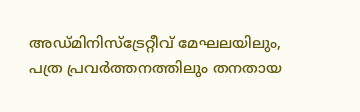അഡ്മിനിസ്‌ട്രേറ്റീവ് മേഘലയിലും, പത്ര പ്രവർത്തനത്തിലും തനതായ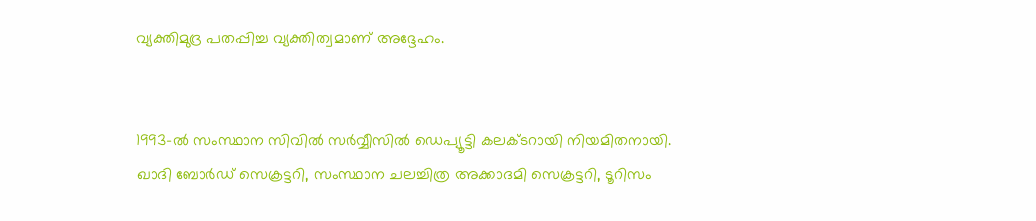വ്യക്തിമുദ്ര പതപ്പിച്ച വ്യക്തിത്വമാണ് അദ്ദേഹം.


1993-ൽ സംസ്ഥാന സിവിൽ സർവ്വീസിൽ ഡെപ്യൂട്ടി കലക്ടറായി നിയമിതനായി. ഖാദി ബോർഡ്‌ സെക്രട്ടറി, സംസ്ഥാന ചലച്ചിത്ര അക്കാദമി സെക്രട്ടറി, ടൂറിസം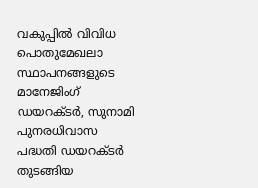വകുപ്പിൽ വിവിധ പൊതുമേഖലാ സ്ഥാപനങ്ങളുടെ മാനേജിംഗ്‌ ഡയറക്ടർ, സുനാമി പുനരധിവാസ പദ്ധതി ഡയറക്ടർ തുടങ്ങിയ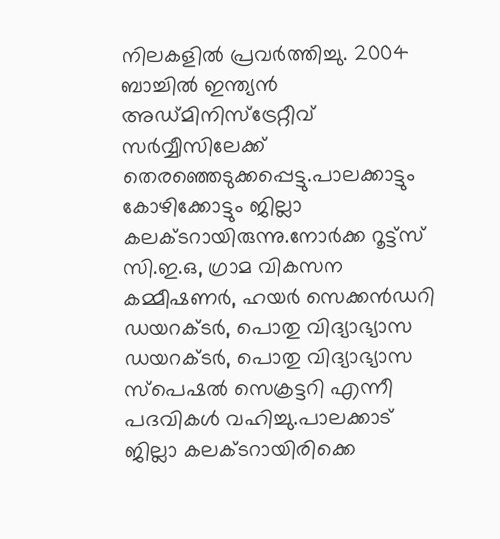നിലകളിൽ പ്രവർത്തിച്ചു. 2004 ബാച്ചിൽ ഇന്ത്യൻ അഡ്മിനിസ്ട്രേറ്റീവ്‌ സർവ്വീസിലേക്ക്‌ തെരഞ്ഞെടുക്കപ്പെട്ടു.പാലക്കാട്ടും കോഴിക്കോട്ടും ജില്ലാ കലക്ടറായിരുന്നു.നോർക്ക റൂട്ട്സ്‌ സി.ഇ.ഒ, ഗ്രാമ വികസന കമ്മീഷണർ, ഹയർ സെക്കൻഡറി ഡയറക്ടർ, പൊതു വിദ്യാഭ്യാസ ഡയറക്ടർ, പൊതു വിദ്യാഭ്യാസ സ്പെഷൽ സെക്രട്ടറി എന്നീ പദവികൾ വഹിച്ചു.പാലക്കാട്‌ ജില്ലാ കലക്ടറായിരിക്കെ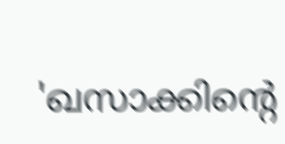'ഖസാക്കിന്റെ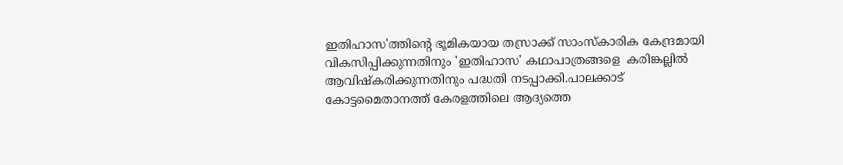ഇതിഹാസ'ത്തിന്റെ ഭൂമികയായ തസ്രാക്ക്‌ സാംസ്കാരിക കേന്ദ്രമായി വികസിപ്പിക്കുന്നതിനും 'ഇതിഹാസ' കഥാപാത്രങ്ങളെ ‌ കരിങ്കല്ലിൽ ആവിഷ്കരിക്കുന്നതിനും പദ്ധതി നടപ്പാക്കി.പാലക്കാട്‌ കോട്ടമൈതാനത്ത്‌ കേരളത്തിലെ ആദ്യത്തെ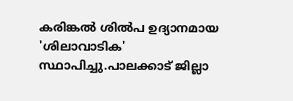കരിങ്കൽ ശിൽപ ഉദ്യാനമായ 'ശിലാവാടിക' സ്ഥാപിച്ചു.പാലക്കാട്‌ ജില്ലാ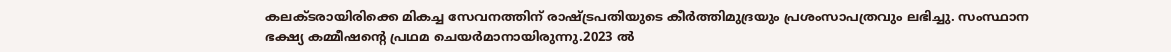കലക്ടരായിരിക്കെ മികച്ച സേവനത്തിന് രാഷ്ട്രപതിയുടെ കീർത്തിമുദ്രയും പ്രശംസാപത്രവും ലഭിച്ചു. സംസ്ഥാന ഭക്ഷ്യ കമ്മീഷന്റെ പ്രഥമ ചെയർമാനായിരുന്നു.2023 ൽ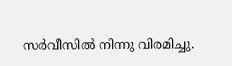സർവീസിൽ നിന്നു വിരമിച്ചു.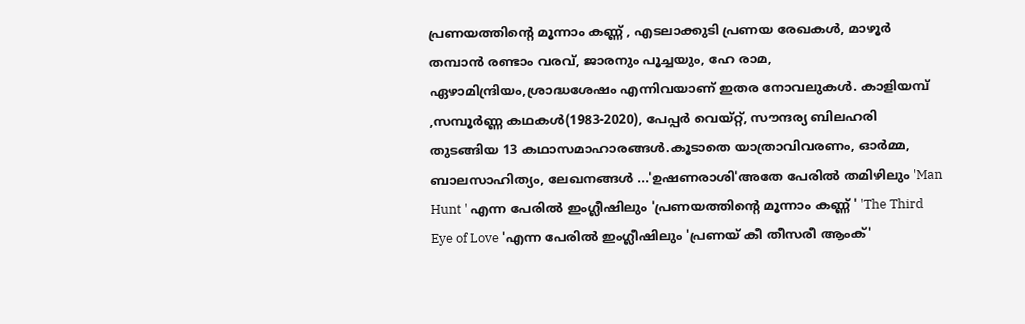പ്രണയത്തിന്റെ മൂന്നാം കണ്ണ് , എടലാക്കുടി പ്രണയ രേഖകൾ, മാഴൂർ തമ്പാൻ രണ്ടാം വരവ്‌, ജാരനും പൂച്ചയും, ഹേ രാമ, ഏഴാമിന്ദ്രിയം,ശ്രാദ്ധശേഷം എന്നിവയാണ് ഇതര നോവലുകൾ. കാളിയമ്പ് ,സമ്പൂർണ്ണ കഥകൾ(1983-2020), പേപ്പർ വെയ്റ്റ്‌, സൗന്ദര്യ ബിലഹരി തുടങ്ങിയ 13 കഥാസമാഹാരങ്ങൾ.കൂടാതെ യാത്രാവിവരണം, ഓർമ്മ, ബാലസാഹിത്യം, ലേഖനങ്ങൾ ...'ഉഷണരാശി'അതേ പേരിൽ തമിഴിലും 'Man Hunt ' എന്ന പേരിൽ ഇംഗ്ലീഷിലും 'പ്രണയത്തിന്റെ മൂന്നാം കണ്ണ് ' 'The Third Eye of Love 'എന്ന പേരിൽ ഇംഗ്ലീഷിലും 'പ്രണയ്‌ കീ തീസരീ ആംക്‌'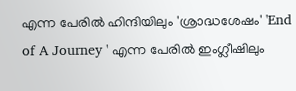എന്ന പേരിൽ ഹിന്ദിയിലും 'ശ്രാദ്ധശേഷം' 'End of A Journey ' എന്ന പേരിൽ ഇംഗ്ലീഷിലും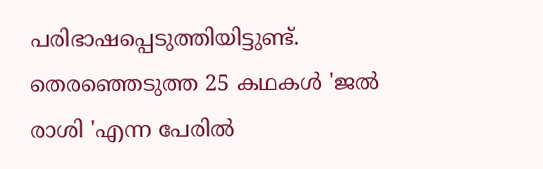പരിഭാഷപ്പെടുത്തിയിട്ടുണ്ട്‌. തെരഞ്ഞെടുത്ത 25 കഥകൾ 'ജൽ രാശി 'എന്ന പേരിൽ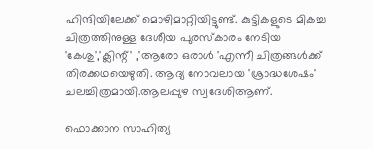ഹിന്ദിയിലേക്ക് മൊഴിമാറ്റിയിട്ടുണ്ട്. കുട്ടികളുടെ മികച്ച ചിത്രത്തിനുള്ള ദേശീയ പുരസ്കാരം നേടിയ 'കേശു','ക്ലിന്റ്‌' ,'ആരോ ഒരാൾ 'എന്നീ ചിത്രങ്ങൾക്ക്‌ തിരക്കഥയെഴുതി. ആദ്യ നോവലായ 'ശ്രാദ്ധശേഷം' ചലച്ചിത്രമായി.ആലപ്പുഴ സ്വദേശിആണ്.

ഫൊക്കാന സാഹിത്യ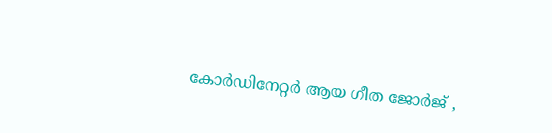കോർഡിനേറ്റർ ആയ ഗീത ജോർജ് ,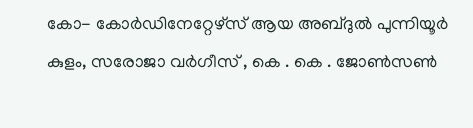കോ- കോർഡിനേറ്റേഴ്‌സ് ആയ അബ്ദുൽ പുന്നിയൂർ കുളം, സരോജാ വർഗീസ് , കെ . കെ . ജോൺസൺ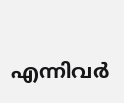എന്നിവർ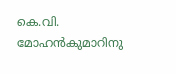കെ.വി. മോഹൻകുമാറിനു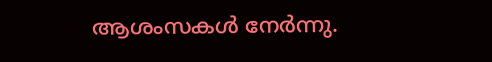ആശംസകൾ നേർന്നു.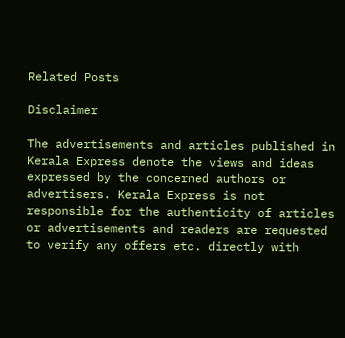Related Posts

Disclaimer

The advertisements and articles published in Kerala Express denote the views and ideas expressed by the concerned authors or advertisers. Kerala Express is not responsible for the authenticity of articles or advertisements and readers are requested to verify any offers etc. directly with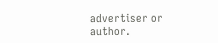advertiser or author.